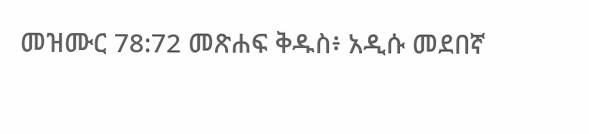መዝሙር 78:72 መጽሐፍ ቅዱስ፥ አዲሱ መደበኛ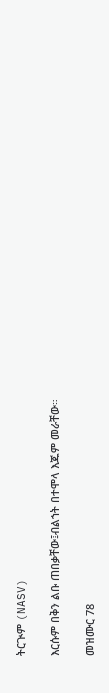ትርጒም (NASV)

እርሱም በቅን ልቡ ጠበቃቸው፤ብልኀት በተሞላ እጁም መራቸው።

መዝሙር 78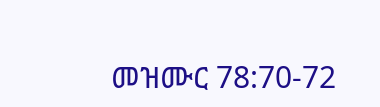መዝሙር 78:70-72